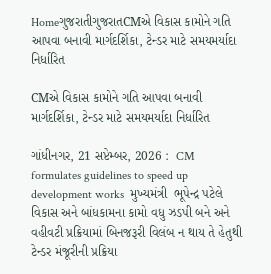HomeગુજરાતીગુજરાતCMએ વિકાસ કામોને ગતિ આપવા બનાવી માર્ગદર્શિકા, ટેન્ડર માટે સમયમર્યાદા નિર્ધારિત

CMએ વિકાસ કામોને ગતિ આપવા બનાવી માર્ગદર્શિકા, ટેન્ડર માટે સમયમર્યાદા નિર્ધારિત

ગાંધીનગર, 21 સપ્ટેમ્બર, 2026 :  CM formulates guidelines to speed up development works  મુખ્યમંત્રી  ભૂપેન્દ્ર પટેલે વિકાસ અને બાંધકામના કામો વધુ ઝડપી બને અને વહીવટી પ્રક્રિયામાં બિનજરૂરી વિલંબ ન થાય તે હેતુથી ટેન્ડર મંજૂરીની પ્રક્રિયા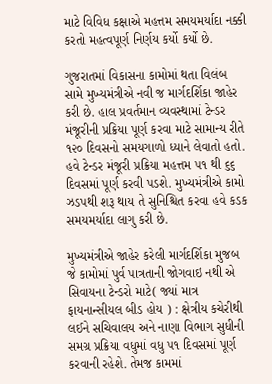માટે વિવિધ કક્ષાએ મહત્તમ સમયમર્યાદા નક્કી  કરતો મહત્વપૂર્ણ નિર્ણય કર્યો કર્યો છે.

ગુજરાતમાં વિકાસના કામોમાં થતા વિલંબ સામે મુખ્યમંત્રીએ નવી જ માર્ગદર્શિકા જાહેર કરી છે. હાલ પ્રવર્તમાન વ્યવસ્થામાં ટેન્ડર મંજૂરીની પ્રક્રિયા પૂર્ણ કરવા માટે સામાન્ય રીતે ૧૨૦ દિવસનો સમયગાળો ધ્યાને લેવાતો હતો. હવે ટેન્ડર મંજૂરી પ્રક્રિયા મહત્તમ ૫૧ થી ૬૬ દિવસમાં પૂર્ણ કરવી પડશે. મુખ્યમંત્રીએ કામો ઝડપથી શરૂ થાય તે સુનિશ્ચિત કરવા હવે કડક સમયમર્યાદા લાગુ કરી છે.

મુખ્યમંત્રીએ જાહેર કરેલી માર્ગદર્શિકા મુજબ જે કામોમાં પુર્વ પાત્રતાની જોગવાઇ નથી એ સિવાયના ટેન્ડરો માટે( જ્યાં માત્ર ફાયનાન્સીયલ બીડ હોય ) : ક્ષેત્રીય કચેરીથી લઈને સચિવાલય અને નાણા વિભાગ સુધીની સમગ્ર પ્રક્રિયા વધુમાં વધુ ૫૧ દિવસમાં પૂર્ણ કરવાની રહેશે. તેમજ કામમાં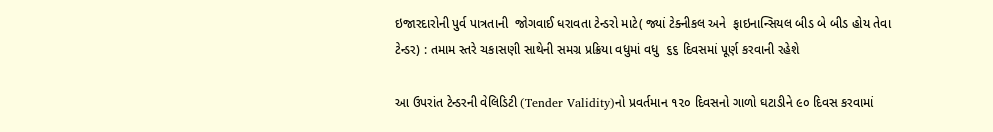ઇજારદારોની પુર્વ પાત્રતાની  જોગવાઈ ધરાવતા ટેન્ડરો માટે( જ્યાં ટેક્નીકલ અને  ફાઇનાન્સિયલ બીડ બે બીડ હોય તેવા ટેન્ડર) : તમામ સ્તરે ચકાસણી સાથેની સમગ્ર પ્રક્રિયા વધુમાં વધુ  ૬૬ દિવસમાં પૂર્ણ કરવાની રહેશે

આ ઉપરાંત ટેન્ડરની વેલિડિટી (Tender Validity)નો પ્રવર્તમાન ૧૨૦ દિવસનો ગાળો ઘટાડીને ૯૦ દિવસ કરવામાં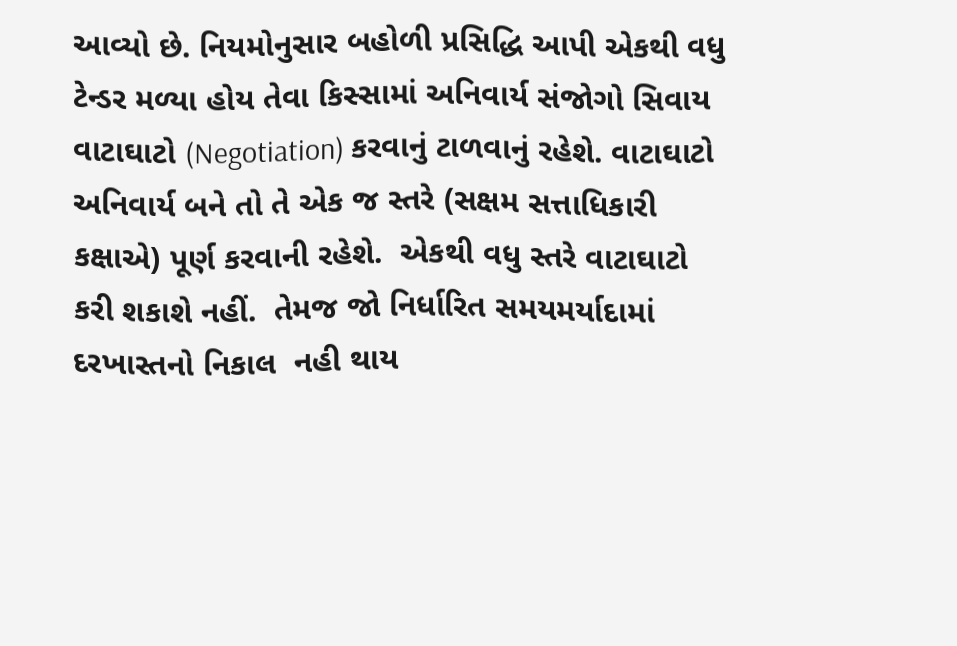આવ્યો છે. નિયમોનુસાર બહોળી પ્રસિદ્ધિ આપી એકથી વધુ ટેન્ડર મળ્યા હોય તેવા કિસ્સામાં અનિવાર્ય સંજોગો સિવાય વાટાઘાટો (Negotiation) કરવાનું ટાળવાનું રહેશે. વાટાઘાટો અનિવાર્ય બને તો તે એક જ સ્તરે (સક્ષમ સત્તાધિકારી કક્ષાએ) પૂર્ણ કરવાની રહેશે.  એકથી વધુ સ્તરે વાટાઘાટો કરી શકાશે નહીં.  તેમજ જો નિર્ધારિત સમયમર્યાદામાં દરખાસ્તનો નિકાલ  નહી થાય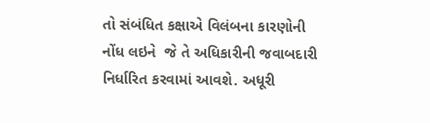તો સંબંધિત કક્ષાએ વિલંબના કારણોની નોંધ લઇને  જે તે અધિકારીની જવાબદારી નિર્ધારિત કરવામાં આવશે. અધૂરી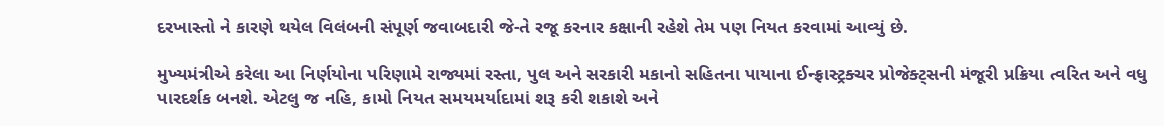દરખાસ્તો ને કારણે થયેલ વિલંબની સંપૂર્ણ જવાબદારી જે-તે રજૂ કરનાર કક્ષાની રહેશે તેમ પણ નિયત કરવામાં આવ્યું છે.

મુખ્યમંત્રીએ કરેલા આ નિર્ણયોના પરિણામે રાજ્યમાં રસ્તા, પુલ અને સરકારી મકાનો સહિતના પાયાના ઈન્ફ્રાસ્ટ્રક્ચર પ્રોજેક્ટ્સની મંજૂરી પ્રક્રિયા ત્વરિત અને વધુ પારદર્શક બનશે. એટલુ જ નહિ, કામો નિયત સમયમર્યાદામાં શરૂ કરી શકાશે અને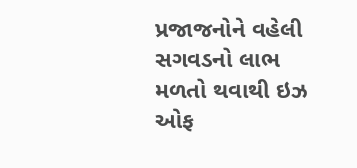પ્રજાજનોને વહેલી સગવડનો લાભ  મળતો થવાથી ઇઝ ઓફ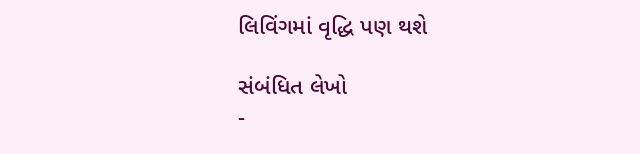લિવિંગમાં વૃદ્ધિ પણ થશે

સંબંધિત લેખો
-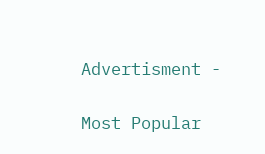Advertisment -

Most Popular